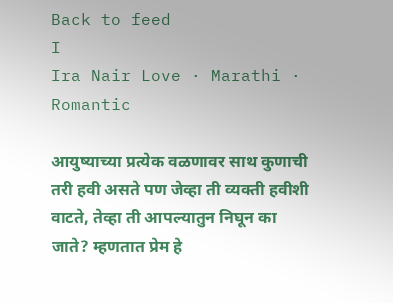Back to feed
I
Ira Nair Love · Marathi · Romantic

आयुष्याच्या प्रत्येक वळणावर साथ कुणाची तरी हवी असते पण जेव्हा ती व्यक्ती हवीशी वाटते, तेव्हा ती आपल्यातुन निघून का जाते? म्हणतात प्रेम हे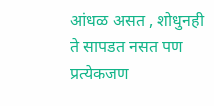आंधळ असत , शोधुनही ते सापडत नसत पण प्रत्येकजण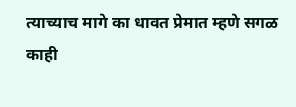त्याच्याच मागे का धावत प्रेमात म्हणे सगळ काही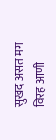सुखद असत मग विरह आणी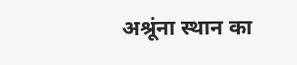अश्रूंना स्थान का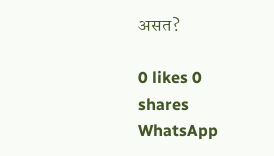असत?

0 likes 0 shares
WhatsApp